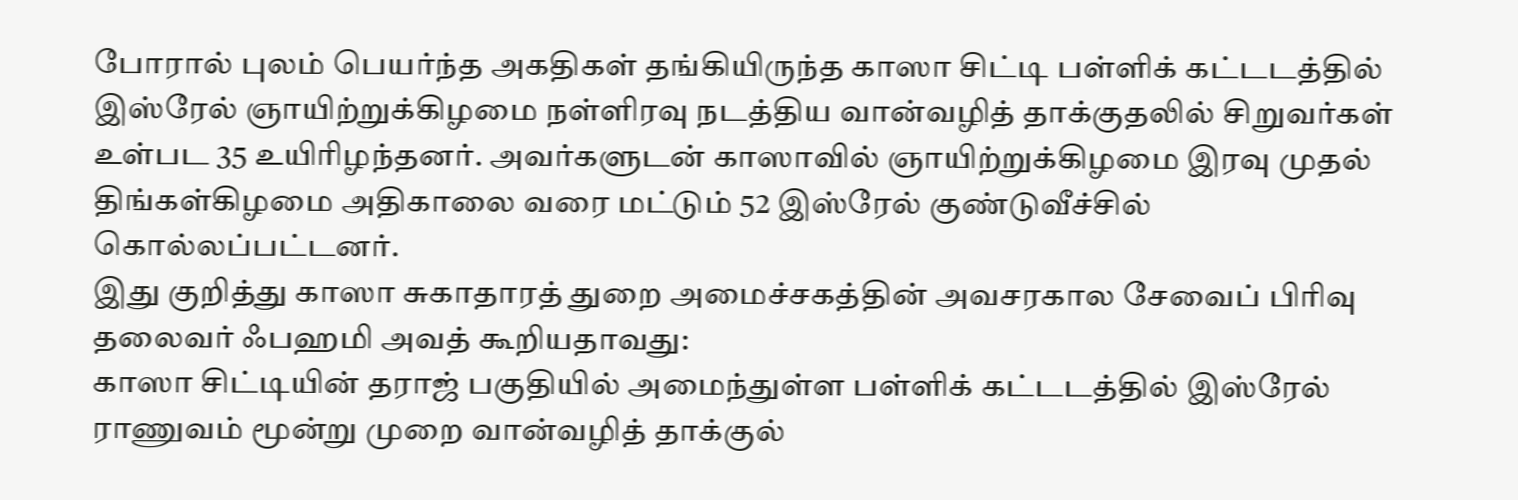போரால் புலம் பெயர்ந்த அகதிகள் தங்கியிருந்த காஸா சிட்டி பள்ளிக் கட்டடத்தில் இஸ்ரேல் ஞாயிற்றுக்கிழமை நள்ளிரவு நடத்திய வான்வழித் தாக்குதலில் சிறுவர்கள் உள்பட 35 உயிரிழந்தனர். அவர்களுடன் காஸாவில் ஞாயிற்றுக்கிழமை இரவு முதல் திங்கள்கிழமை அதிகாலை வரை மட்டும் 52 இஸ்ரேல் குண்டுவீச்சில் கொல்லப்பட்டனர்.
இது குறித்து காஸா சுகாதாரத் துறை அமைச்சகத்தின் அவசரகால சேவைப் பிரிவு தலைவர் ஃபஹமி அவத் கூறியதாவது:
காஸா சிட்டியின் தராஜ் பகுதியில் அமைந்துள்ள பள்ளிக் கட்டடத்தில் இஸ்ரேல் ராணுவம் மூன்று முறை வான்வழித் தாக்குல்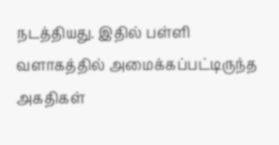நடத்தியது. இதில் பள்ளி வளாகத்தில் அமைக்கப்பட்டிருந்த அகதிகள்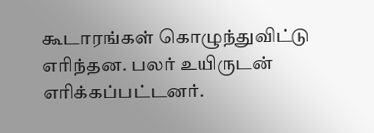கூடாரங்கள் கொழுந்துவிட்டு எரிந்தன. பலர் உயிருடன் எரிக்கப்பட்டனர்.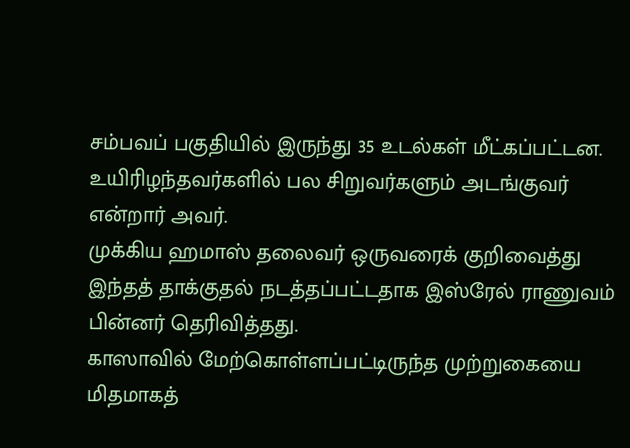சம்பவப் பகுதியில் இருந்து 35 உடல்கள் மீட்கப்பட்டன. உயிரிழந்தவர்களில் பல சிறுவர்களும் அடங்குவர் என்றார் அவர்.
முக்கிய ஹமாஸ் தலைவர் ஒருவரைக் குறிவைத்து இந்தத் தாக்குதல் நடத்தப்பட்டதாக இஸ்ரேல் ராணுவம் பின்னர் தெரிவித்தது.
காஸாவில் மேற்கொள்ளப்பட்டிருந்த முற்றுகையை மிதமாகத்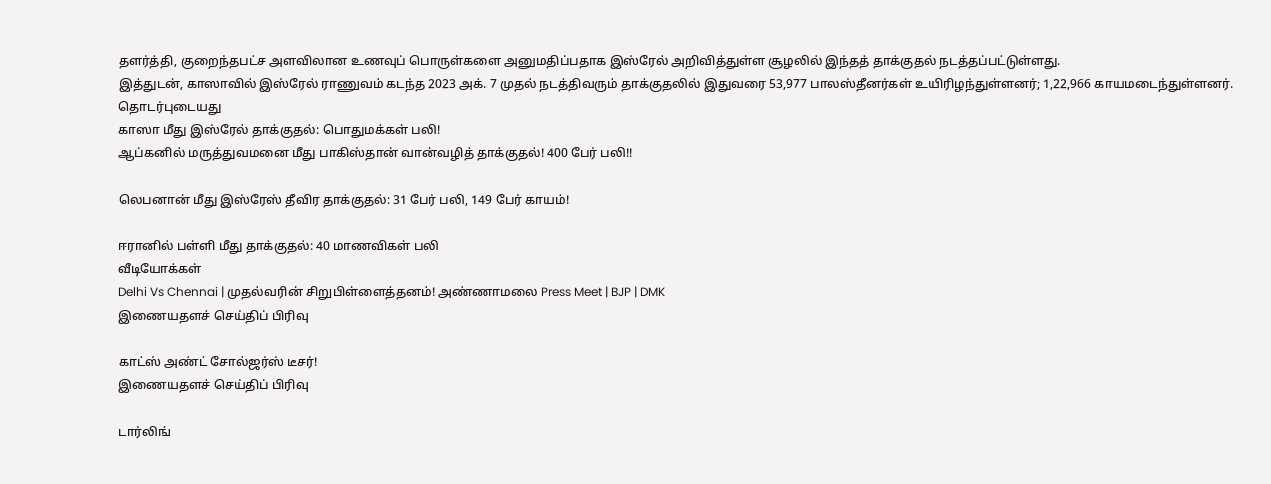தளர்த்தி, குறைந்தபட்ச அளவிலான உணவுப் பொருள்களை அனுமதிப்பதாக இஸ்ரேல் அறிவித்துள்ள சூழலில் இந்தத் தாக்குதல் நடத்தப்பட்டுள்ளது.
இத்துடன், காஸாவில் இஸ்ரேல் ராணுவம் கடந்த 2023 அக். 7 முதல் நடத்திவரும் தாக்குதலில் இதுவரை 53,977 பாலஸ்தீனர்கள் உயிரிழந்துள்ளனர்; 1,22,966 காயமடைந்துள்ளனர்.
தொடர்புடையது
காஸா மீது இஸ்ரேல் தாக்குதல்: பொதுமக்கள் பலி!
ஆப்கனில் மருத்துவமனை மீது பாகிஸ்தான் வான்வழித் தாக்குதல்! 400 பேர் பலி!!

லெபனான் மீது இஸ்ரேஸ் தீவிர தாக்குதல்: 31 பேர் பலி, 149 பேர் காயம்!

ஈரானில் பள்ளி மீது தாக்குதல்: 40 மாணவிகள் பலி
வீடியோக்கள்
Delhi Vs Chennai | முதல்வரின் சிறுபிள்ளைத்தனம்! அண்ணாமலை Press Meet | BJP | DMK
இணையதளச் செய்திப் பிரிவு

காட்ஸ் அண்ட் சோல்ஜர்ஸ் டீசர்!
இணையதளச் செய்திப் பிரிவு

டார்லிங்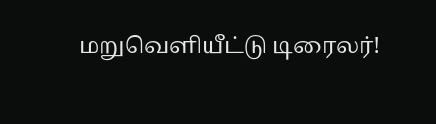மறுவெளியீட்டு டிரைலர்!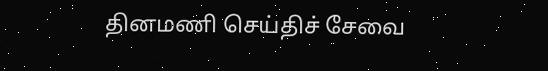தினமணி செய்திச் சேவை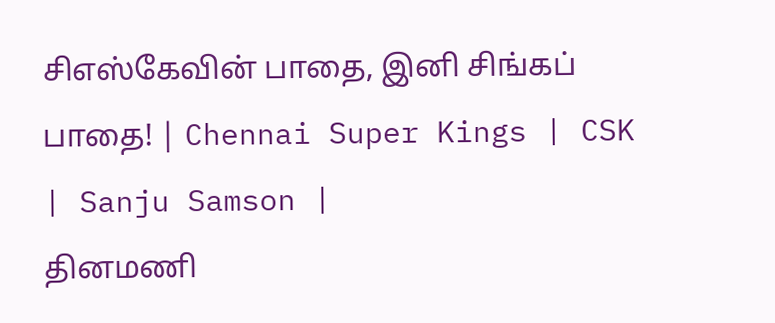சிஎஸ்கேவின் பாதை, இனி சிங்கப் பாதை! | Chennai Super Kings | CSK | Sanju Samson |
தினமணி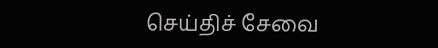செய்திச் சேவை